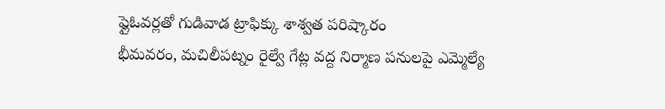ఫ్లైఓవర్లతో గుడివాడ ట్రాఫిక్కు శాశ్వత పరిష్కారం
భీమవరం, మచిలీపట్నం రైల్వే గేట్ల వద్ద నిర్మాణ పనులపై ఎమ్మెల్యే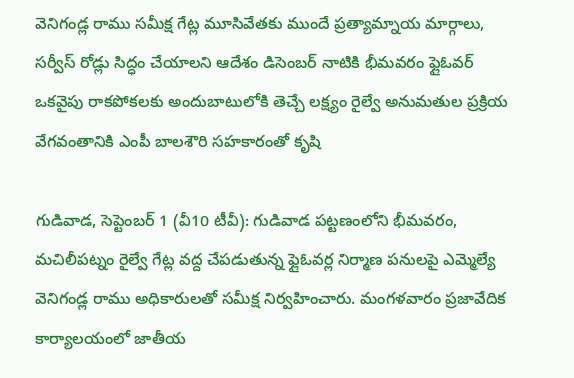వెనిగండ్ల రాము సమీక్ష గేట్ల మూసివేతకు ముందే ప్రత్యామ్నాయ మార్గాలు, సర్వీస్ రోడ్లు సిద్ధం చేయాలని ఆదేశం డిసెంబర్ నాటికి భీమవరం ఫ్లైఓవర్ ఒకవైపు రాకపోకలకు అందుబాటులోకి తెచ్చే లక్ష్యం రైల్వే అనుమతుల ప్రక్రియ వేగవంతానికి ఎంపీ బాలశౌరి సహకారంతో కృషి

గుడివాడ, సెప్టెంబర్ 1 (వీ10 టీవీ): గుడివాడ పట్టణంలోని భీమవరం, మచిలీపట్నం రైల్వే గేట్ల వద్ద చేపడుతున్న ఫ్లైఓవర్ల నిర్మాణ పనులపై ఎమ్మెల్యే వెనిగండ్ల రాము అధికారులతో సమీక్ష నిర్వహించారు. మంగళవారం ప్రజావేదిక కార్యాలయంలో జాతీయ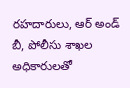రహదారులు, ఆర్ అండ్ బీ, పోలీసు శాఖల అధికారులతో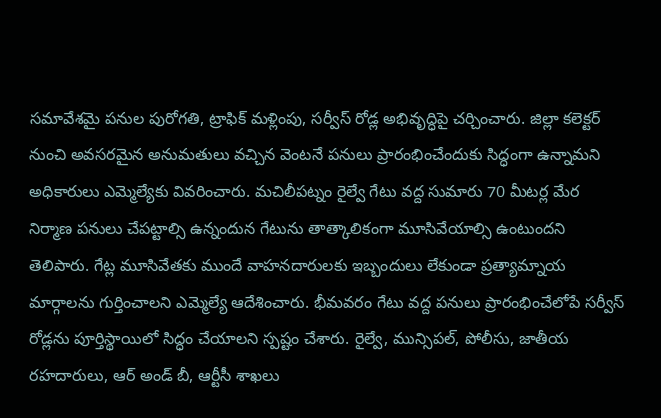సమావేశమై పనుల పురోగతి, ట్రాఫిక్ మళ్లింపు, సర్వీస్ రోడ్ల అభివృద్ధిపై చర్చించారు. జిల్లా కలెక్టర్ నుంచి అవసరమైన అనుమతులు వచ్చిన వెంటనే పనులు ప్రారంభించేందుకు సిద్ధంగా ఉన్నామని అధికారులు ఎమ్మెల్యేకు వివరించారు. మచిలీపట్నం రైల్వే గేటు వద్ద సుమారు 70 మీటర్ల మేర నిర్మాణ పనులు చేపట్టాల్సి ఉన్నందున గేటును తాత్కాలికంగా మూసివేయాల్సి ఉంటుందని తెలిపారు. గేట్ల మూసివేతకు ముందే వాహనదారులకు ఇబ్బందులు లేకుండా ప్రత్యామ్నాయ మార్గాలను గుర్తించాలని ఎమ్మెల్యే ఆదేశించారు. భీమవరం గేటు వద్ద పనులు ప్రారంభించేలోపే సర్వీస్ రోడ్లను పూర్తిస్థాయిలో సిద్ధం చేయాలని స్పష్టం చేశారు. రైల్వే, మున్సిపల్, పోలీసు, జాతీయ రహదారులు, ఆర్ అండ్ బీ, ఆర్టీసీ శాఖలు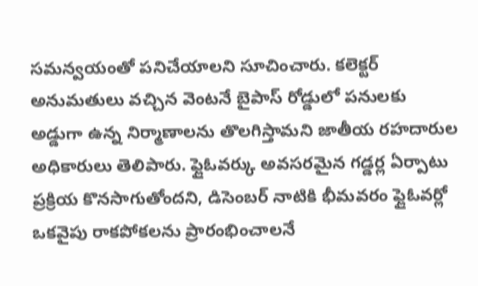సమన్వయంతో పనిచేయాలని సూచించారు. కలెక్టర్ అనుమతులు వచ్చిన వెంటనే బైపాస్ రోడ్డులో పనులకు అడ్డుగా ఉన్న నిర్మాణాలను తొలగిస్తామని జాతీయ రహదారుల అధికారులు తెలిపారు. ఫ్లైఓవర్కు అవసరమైన గడ్డర్ల ఏర్పాటు ప్రక్రియ కొనసాగుతోందని, డిసెంబర్ నాటికి భీమవరం ఫ్లైఓవర్లో ఒకవైపు రాకపోకలను ప్రారంభించాలనే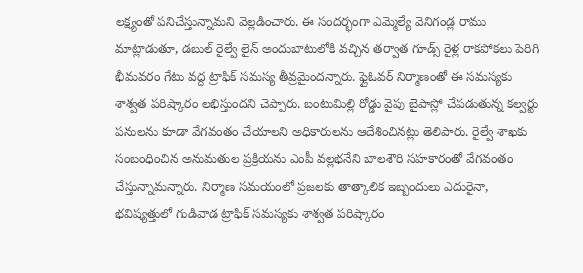లక్ష్యంతో పనిచేస్తున్నామని వెల్లడించారు. ఈ సందర్భంగా ఎమ్మెల్యే వెనిగండ్ల రాము మాట్లాడుతూ, డబుల్ రైల్వే లైన్ అందుబాటులోకి వచ్చిన తర్వాత గూడ్స్ రైళ్ల రాకపోకలు పెరిగి భీమవరం గేటు వద్ద ట్రాఫిక్ సమస్య తీవ్రమైందన్నారు. ఫ్లైఓవర్ నిర్మాణంతో ఈ సమస్యకు శాశ్వత పరిష్కారం లభిస్తుందని చెప్పారు. బంటుమిల్లి రోడ్డు వైపు బైపాస్లో చేపడుతున్న కల్వర్టు పనులను కూడా వేగవంతం చేయాలని అధికారులను ఆదేశించినట్లు తెలిపారు. రైల్వే శాఖకు సంబంధించిన అనుమతుల ప్రక్రియను ఎంపీ వల్లభనేని బాలశౌరి సహకారంతో వేగవంతం చేస్తున్నామన్నారు. నిర్మాణ సమయంలో ప్రజలకు తాత్కాలిక ఇబ్బందులు ఎదురైనా, భవిష్యత్తులో గుడివాడ ట్రాఫిక్ సమస్యకు శాశ్వత పరిష్కారం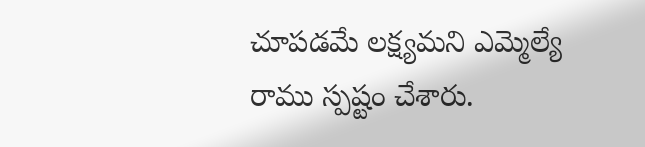చూపడమే లక్ష్యమని ఎమ్మెల్యే రాము స్పష్టం చేశారు.